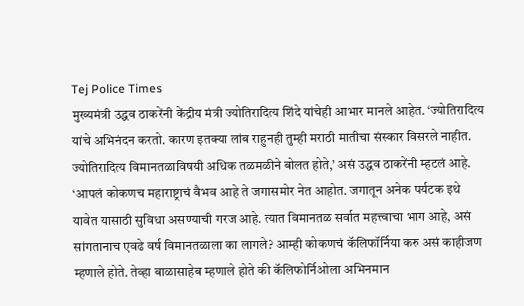Tej Police Times
मुख्यमंत्री उद्धव ठाकरेंनी केंद्रीय मंत्री ज्योतिरादित्य शिंदे यांचेही आभार मानले आहेत. ‘ज्योतिरादित्य यांचे अभिनंदन करतो. कारण इतक्या लांब राहुनही तुम्ही मराठी मातीचा संस्कार विसरले नाहीत. ज्योतिरादित्य विमानतळाविषयी अधिक तळमळीने बोलत होते,’ असं उद्धव ठाकरेंनी म्हटलं आहे.
‘आपलं कोकणच महाराष्ट्राचं वैभव आहे ते जगासमोर नेत आहोत. जगातून अनेक पर्यटक इथे यावेत यासाठी सुविधा असण्याची गरज आहे. त्यात विमानतळ सर्वात महत्त्वाचा भाग आहे, असं सांगतानाच एवढे वर्ष विमानतळाला का लागले? आम्ही कोकणचं कॅलिफॉर्निया करु असं काहीजण म्हणाले होते. तेव्हा बाळासाहेब म्हणाले होते की कॅलिफोर्निओला अभिनमान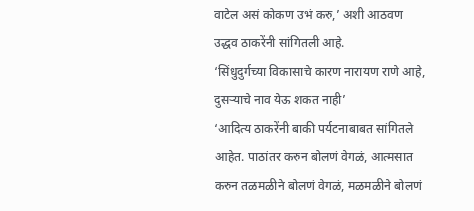वाटेल असं कोकण उभं करु,’ अशी आठवण उद्धव ठाकरेंनी सांगितली आहे.
‘सिंधुदुर्गच्या विकासाचे कारण नारायण राणे आहे, दुसऱ्याचे नाव येऊ शकत नाही’
‘आदित्य ठाकरेंनी बाकी पर्यटनाबाबत सांगितले आहेत. पाठांतर करुन बोलणं वेगळं, आत्मसात करुन तळमळीने बोलणं वेगळं, मळमळीने बोलणं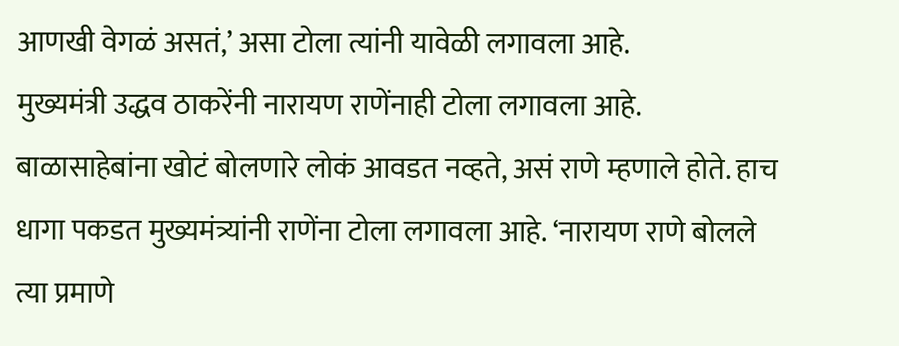आणखी वेगळं असतं,’ असा टोला त्यांनी यावेळी लगावला आहे.
मुख्यमंत्री उद्धव ठाकरेंनी नारायण राणेंनाही टोला लगावला आहे. बाळासाहेबांना खोटं बोलणारे लोकं आवडत नव्हते, असं राणे म्हणाले होते. हाच धागा पकडत मुख्यमंत्र्यांनी राणेंना टोला लगावला आहे. ‘नारायण राणे बोलले त्या प्रमाणे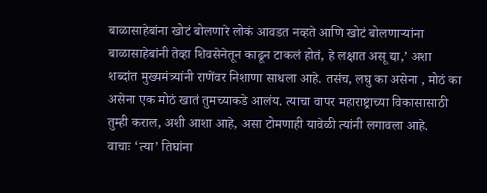बाळासाहेबांना खोटं बोलणारे लोकं आवडत नव्हते आणि खोटं बोलणाऱ्यांना बाळासाहेबांनी तेव्हा शिवसेनेतून काढून टाकलं होतं, हे लक्षात असू द्या,’ अशा शब्दांत मुख्यमंत्र्यांनी राणेंवर निशाणा साधला आहे. तसंच, लघु का असेना , मोठं का असेना एक मोठं खातं तुमच्याकडे आलंय. त्याचा वापर महाराष्ट्राच्या विकासासाठी तुम्ही कराल, अशी आशा आहे, असा टोमणाही यावेळी त्यांनी लगावला आहे.
वाचाः ‘त्या’ तिघांना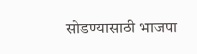सोडण्यासाठी भाजपा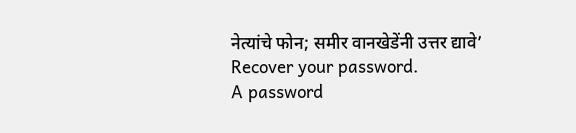नेत्यांचे फोन; समीर वानखेडेंनी उत्तर द्यावे’
Recover your password.
A password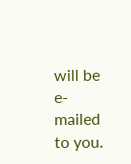will be e-mailed to you.